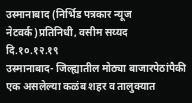उस्मानाबाद (निर्भिड पत्रकार न्यूज नेटवर्क)प्रतिनिधी, वसीम सय्यद
दि.१०.१२.१९
उस्मानाबाद- जिल्ह्यातील मोठ्या बाजारपेठांपैकी एक असलेल्या कळंब शहर व तालुक्यात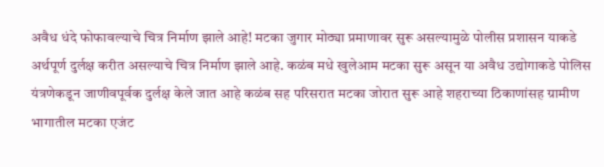अवैध धंदे फोफावल्याचे चित्र निर्माण झाले आहे! मटका जुगार मोठ्या प्रमाणावर सुरू असल्यामुळे पोलीस प्रशासन याकडे अर्थपूर्ण दुर्लक्ष करीत असल्याचे चित्र निर्माण झाले आहे. कळंब मधे खुलेआम मटका सुरू असून या अवैध उद्योगाकडे पोलिस यंत्रणेकडून जाणीवपूर्वक दुर्लक्ष केले जात आहे कळंब सह परिसरात मटका जोरात सुरू आहे शहराच्या ठिकाणांसह ग्रामीण भागातील मटका एजंट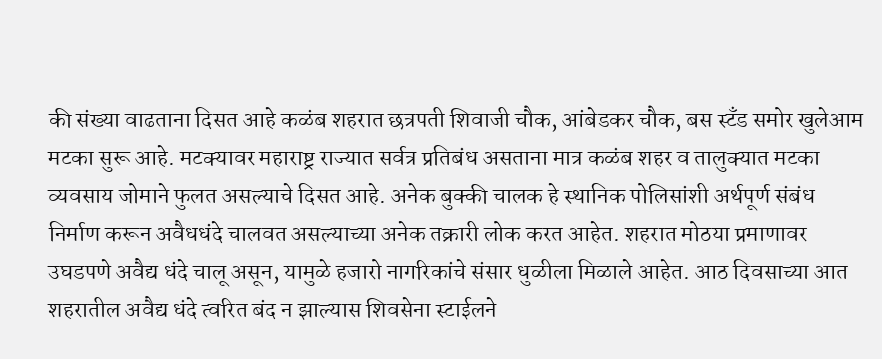की संख्या वाढताना दिसत आहे कळंब शहरात छत्रपती शिवाजी चौक, आंबेडकर चौक, बस स्टँड समोर खुलेआम मटका सुरू आहे. मटक्यावर महाराष्ट्र राज्यात सर्वत्र प्रतिबंध असताना मात्र कळंब शहर व तालुक्यात मटका व्यवसाय जोमाने फुलत असल्याचे दिसत आहे. अनेक बुक्की चालक हे स्थानिक पोलिसांशी अर्थपूर्ण संबंध निर्माण करून अवैधधंदे चालवत असल्याच्या अनेक तक्रारी लोक करत आहेत. शहरात मोठया प्रमाणावर उघडपणे अवैद्य धंदे चालू असून, यामुळे हजारो नागरिकांचे संसार धुळीला मिळाले आहेत. आठ दिवसाच्या आत शहरातील अवैद्य धंदे त्वरित बंद न झाल्यास शिवसेना स्टाईलने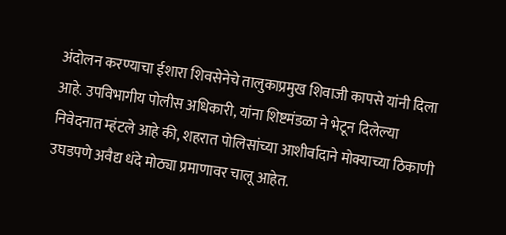अंदोलन करण्याचा ईशारा शिवसेनेचे तालुकाप्रमुख शिवाजी कापसे यांनी दिला आहे. उपविभागीय पोलीस अधिकारी, यांना शिष्टमंडळा ने भेटून दिलेल्या निवेदनात म्हंटले आहे की, शहरात पोलिसांच्या आशीर्वादाने मोक्याच्या ठिकाणी उघडपणे अवैद्य धंदे मोठ्या प्रमाणावर चालू आहेत.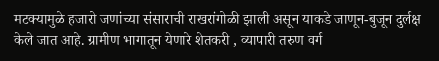मटक्यामुळे हजारो जणांच्या संसाराची राखरांगोळी झाली असून याकडे जाणून-बुजून दुर्लक्ष केले जात आहे. ग्रामीण भागातून येणारे शेतकरी , व्यापारी तरुण वर्ग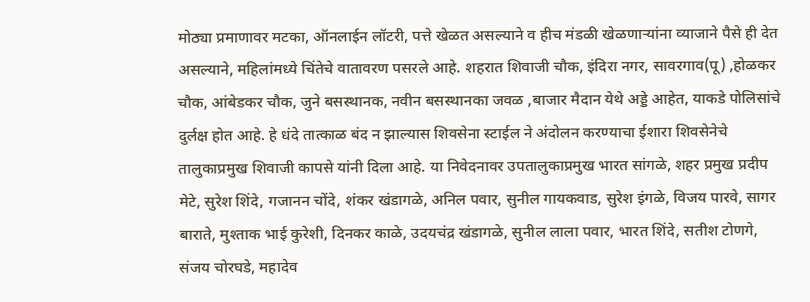मोठ्या प्रमाणावर मटका, ऑनलाईन लॉटरी, पत्ते खेळत असल्याने व हीच मंडळी खेळणाऱ्यांना व्याजाने पैसे ही देत असल्याने, महिलांमध्ये चिंतेचे वातावरण पसरले आहे. शहरात शिवाजी चौक, इंदिरा नगर, सावरगाव(पू) ,होळकर चौक, आंबेडकर चौक, जुने बसस्थानक, नवीन बसस्थानका जवळ ,बाजार मैदान येथे अड्डे आहेत, याकडे पोलिसांचे दुर्लक्ष होत आहे. हे धंदे तात्काळ बंद न झाल्यास शिवसेना स्टाईल ने अंदोलन करण्याचा ईशारा शिवसेनेचे तालुकाप्रमुख शिवाजी कापसे यांनी दिला आहे. या निवेदनावर उपतालुकाप्रमुख भारत सांगळे, शहर प्रमुख प्रदीप मेटे, सुरेश शिंदे, गजानन चोंदे, शंकर खंडागळे, अनिल पवार, सुनील गायकवाड, सुरेश इंगळे, विजय पारवे, सागर बाराते, मुश्ताक भाई कुरेशी, दिनकर काळे, उदयचंद्र खंडागळे, सुनील लाला पवार, भारत शिंदे, सतीश टोणगे, संजय चोरघडे, महादेव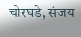चोरघडे, संजय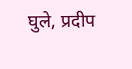घुले, प्रदीप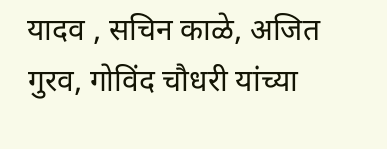यादव , सचिन काळे, अजित गुरव, गोविंद चौधरी यांच्या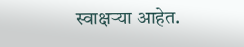स्वाक्षऱ्या आहेत.